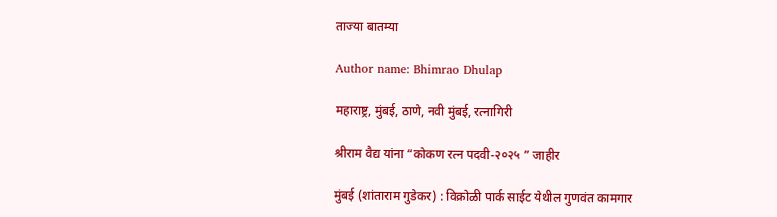ताज्या बातम्या

Author name: Bhimrao Dhulap

महाराष्ट्र, मुंबई, ठाणे, नवी मुंबई, रत्नागिरी

श्रीराम वैद्य यांना “कोकण रत्न पदवी-२०२५ ” जाहीर

मुंबई (शांताराम गुडेकर) : विक्रोळी पार्क साईट येथील गुणवंत कामगार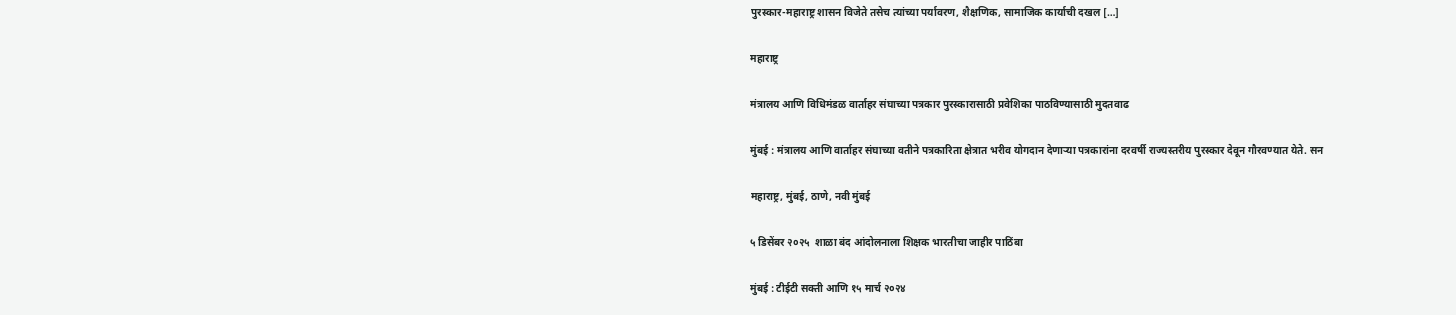पुरस्कार-महाराष्ट्र शासन विजेते तसेच त्यांच्या पर्यावरण, शैक्षणिक, सामाजिक कार्याची दखल […]

महाराष्ट्र

मंत्रालय आणि विधिमंडळ वार्ताहर संघाच्या पत्रकार पुरस्कारासाठी प्रवेशिका पाठविण्यासाठी मुदतवाढ

मुंबई : मंत्रालय आणि वार्ताहर संघाच्या वतीने पत्रकारिता क्षेत्रात भरीव योगदान देणाऱ्या पत्रकारांना दरवर्षी राज्यस्तरीय पुरस्कार देवून गौरवण्यात येते. सन

महाराष्ट्र, मुंबई, ठाणे, नवी मुंबई

५ डिसेंबर २०२५  शाळा बंद आंदोलनाला शिक्षक भारतीचा जाहीर पाठिंबा

मुंबई : टीईटी सक्ती आणि १५ मार्च २०२४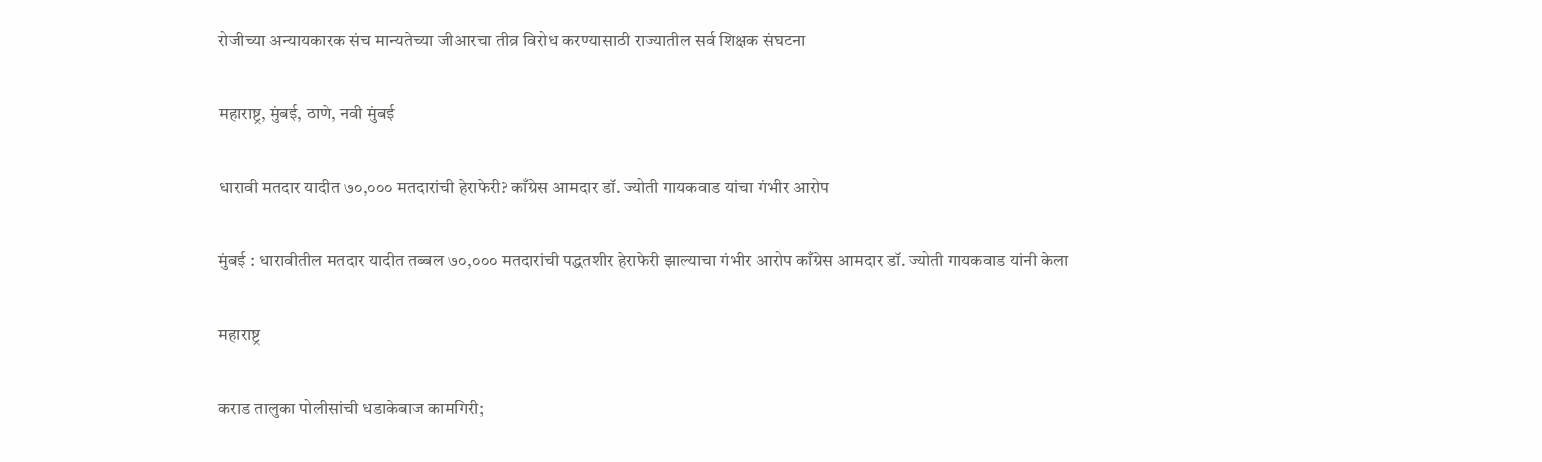रोजीच्या अन्यायकारक संच मान्यतेच्या जीआरचा तीव्र विरोध करण्यासाठी राज्यातील सर्व शिक्षक संघटना

महाराष्ट्र, मुंबई, ठाणे, नवी मुंबई

धारावी मतदार यादीत ७०,००० मतदारांची हेराफेरी? काँग्रेस आमदार डॉ. ज्योती गायकवाड यांचा गंभीर आरोप

मुंबई : धारावीतील मतदार यादीत तब्बल ७०,००० मतदारांची पद्धतशीर हेराफेरी झाल्याचा गंभीर आरोप काँग्रेस आमदार डॉ. ज्योती गायकवाड यांनी केला

महाराष्ट्र

कराड तालुका पोलीसांची धडाकेबाज कामगिरी;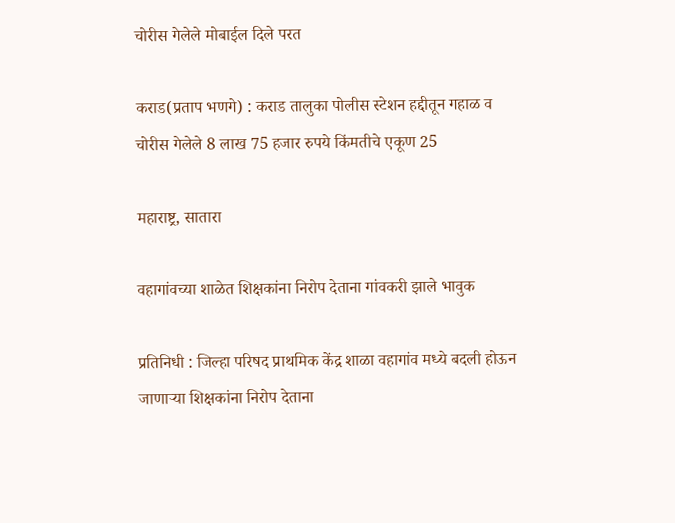चोरीस गेलेले मोबाईल दिले परत

कराड(प्रताप भणगे) : कराड तालुका पोलीस स्टेशन हद्दीतून गहाळ व चोरीस गेलेले 8 लाख 75 हजार रुपये किंमतीचे एकूण 25

महाराष्ट्र, सातारा

वहागांवच्या शाळेत शिक्षकांना निरोप देताना गांवकरी झाले भावुक

प्रतिनिधी : जिल्हा परिषद प्राथमिक केंद्र शाळा वहागांव मध्ये बदली होऊन जाणाऱ्या शिक्षकांना निरोप देताना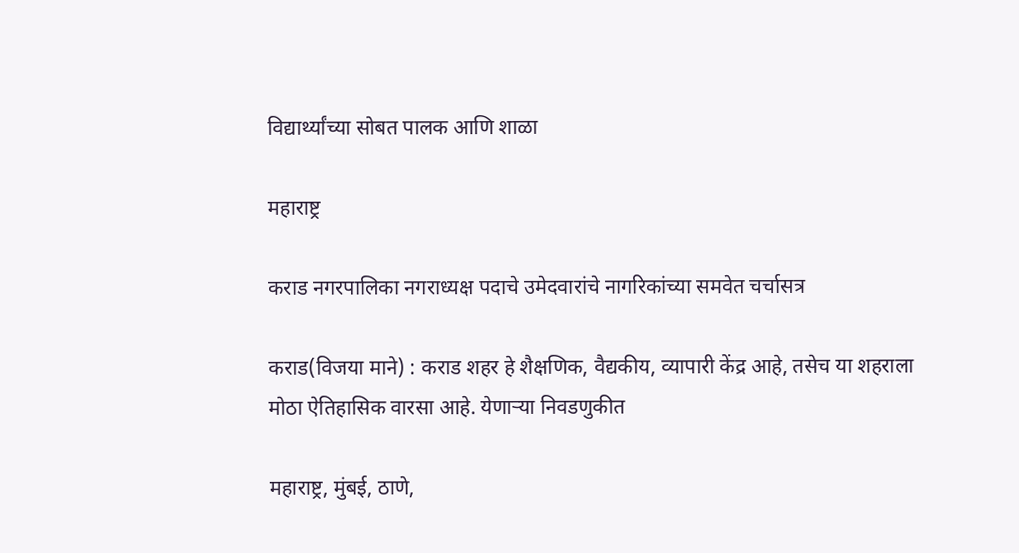विद्यार्थ्यांच्या सोबत पालक आणि शाळा

महाराष्ट्र

कराड नगरपालिका नगराध्यक्ष पदाचे उमेदवारांचे नागरिकांच्या समवेत चर्चासत्र

कराड(विजया माने) : कराड शहर हे शैक्षणिक, वैद्यकीय, व्यापारी केंद्र आहे, तसेच या शहराला मोठा ऐतिहासिक वारसा आहे. येणाऱ्या निवडणुकीत

महाराष्ट्र, मुंबई, ठाणे,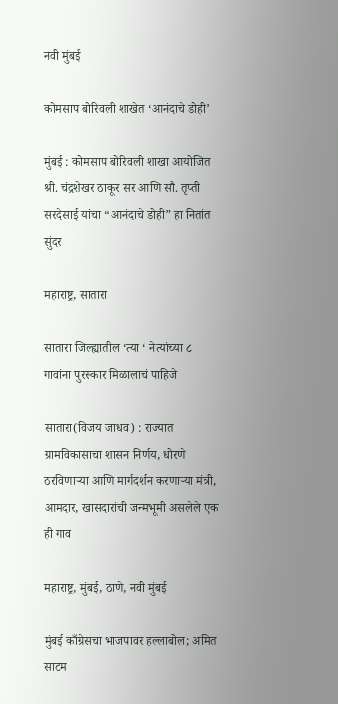नवी मुंबई

कोमसाप बोरिवली शाखेत ‘आनंदाचे डोही’

मुंबई : कोमसाप बोरिवली शाखा आयोजित श्री. चंद्रशेखर ठाकूर सर आणि सौ. तृप्ती सरदेसाई यांचा “आनंदाचे डोही” हा नितांत सुंदर

महाराष्ट्र, सातारा

सातारा जिल्ह्यातील ‘त्या ‘ नेत्यांच्या ८ गावांना पुरस्कार मिळालाचं पाहिजे

सातारा(विजय जाधव) : राज्यात ग्रामविकासाचा शासन निर्णय, धोरणे ठरविणाऱ्या आणि मार्गदर्शन करणाऱ्या मंत्री, आमदार, खासदारांची जन्मभूमी असलेले एक ही गाव

महाराष्ट्र, मुंबई, ठाणे, नवी मुंबई

मुंबई काँग्रेसचा भाजपावर हल्लाबोल; अमित साटम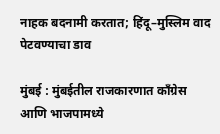नाहक बदनामी करतात; हिंदू–मुस्लिम वाद पेटवण्याचा डाव

मुंबई : मुंबईतील राजकारणात काँग्रेस आणि भाजपामध्ये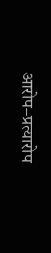आरोप–प्रत्यारोप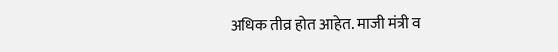अधिक तीव्र होत आहेत. माजी मंत्री व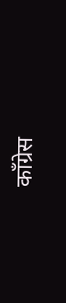काँग्रेस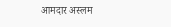आमदार अस्लम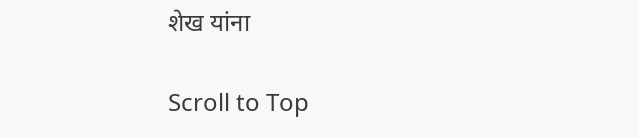शेख यांना

Scroll to Top